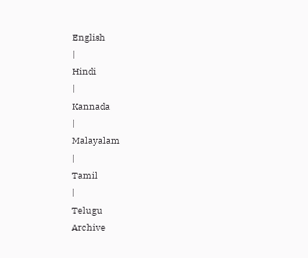English
|
Hindi
|
Kannada
|
Malayalam
|
Tamil
|
Telugu
Archive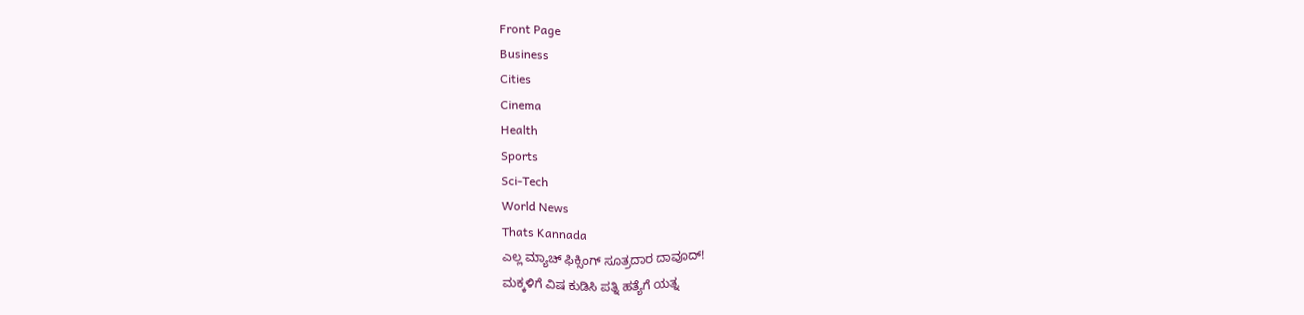Front Page
Business
Cities
Cinema
Health
Sports
Sci-Tech
World News
Thats Kannada
ಎಲ್ಲ ಮ್ಯಾಚ್ ಫಿಕ್ಸಿಂಗ್ ಸೂತ್ರದಾರ ದಾವೂದ್!
ಮಕ್ಕಳಿಗೆ ವಿಷ ಕುಡಿಸಿ ಪತ್ನಿ ಹತ್ಯೆಗೆ ಯತ್ನ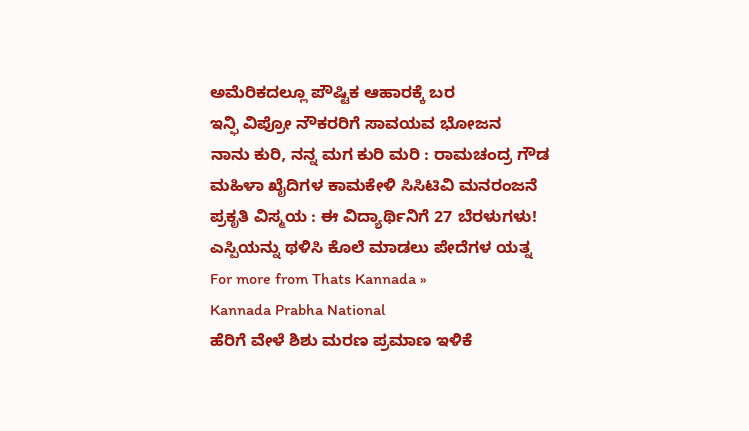ಅಮೆರಿಕದಲ್ಲೂ ಪೌಷ್ಟಿಕ ಆಹಾರಕ್ಕೆ ಬರ
ಇನ್ಫಿ ವಿಪ್ರೋ ನೌಕರರಿಗೆ ಸಾವಯವ ಭೋಜನ
ನಾನು ಕುರಿ, ನನ್ನ ಮಗ ಕುರಿ ಮರಿ : ರಾಮಚಂದ್ರ ಗೌಡ
ಮಹಿಳಾ ಖೈದಿಗಳ ಕಾಮಕೇಳಿ ಸಿಸಿಟಿವಿ ಮನರಂಜನೆ
ಪ್ರಕೃತಿ ವಿಸ್ಮಯ : ಈ ವಿದ್ಯಾರ್ಥಿನಿಗೆ 27 ಬೆರಳುಗಳು!
ಎಸ್ಪಿಯನ್ನು ಥಳಿಸಿ ಕೊಲೆ ಮಾಡಲು ಪೇದೆಗಳ ಯತ್ನ
For more from Thats Kannada »
Kannada Prabha National
ಹೆರಿಗೆ ವೇಳೆ ಶಿಶು ಮರಣ ಪ್ರಮಾಣ ಇಳಿಕೆ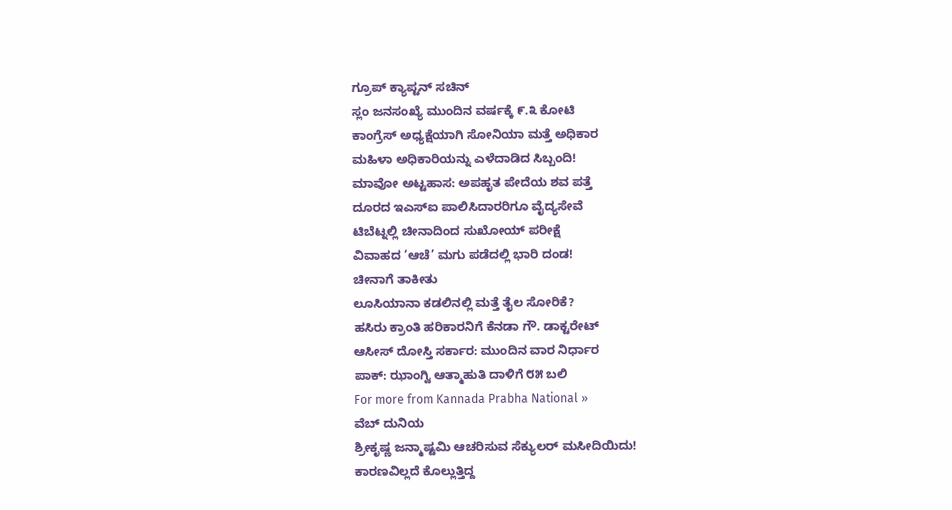ಗ್ರೂಪ್ ಕ್ಯಾಪ್ಟನ್ ಸಚಿನ್
ಸ್ಲಂ ಜನಸಂಖ್ಯೆ ಮುಂದಿನ ವರ್ಷಕ್ಕೆ ೯.೩ ಕೋಟಿ
ಕಾಂಗ್ರೆಸ್ ಅಧ್ಯಕ್ಷೆಯಾಗಿ ಸೋನಿಯಾ ಮತ್ತೆ ಅಧಿಕಾರ
ಮಹಿಳಾ ಅಧಿಕಾರಿಯನ್ನು ಎಳೆದಾಡಿದ ಸಿಬ್ಬಂದಿ!
ಮಾವೋ ಅಟ್ಟಹಾಸ: ಅಪಹೃತ ಪೇದೆಯ ಶವ ಪತ್ತೆ
ದೂರದ ಇಎಸ್ಐ ಪಾಲಿಸಿದಾರರಿಗೂ ವೈದ್ಯಸೇವೆ
ಟಿಬೆಟ್ನಲ್ಲಿ ಚೀನಾದಿಂದ ಸುಖೋಯ್ ಪರೀಕ್ಷೆ
ವಿವಾಹದ ‘ಆಚೆ’ ಮಗು ಪಡೆದಲ್ಲಿ ಭಾರಿ ದಂಡ!
ಚೀನಾಗೆ ತಾಕೀತು
ಲೂಸಿಯಾನಾ ಕಡಲಿನಲ್ಲಿ ಮತ್ತೆ ತೈಲ ಸೋರಿಕೆ?
ಹಸಿರು ಕ್ರಾಂತಿ ಹರಿಕಾರನಿಗೆ ಕೆನಡಾ ಗೌ. ಡಾಕ್ಟರೇಟ್
ಆಸೀಸ್ ದೋಸ್ತಿ ಸರ್ಕಾರ: ಮುಂದಿನ ವಾರ ನಿರ್ಧಾರ
ಪಾಕ್: ಝಾಂಗ್ವಿ ಆತ್ಮಾಹುತಿ ದಾಳಿಗೆ ೮೫ ಬಲಿ
For more from Kannada Prabha National »
ವೆಬ್ ದುನಿಯ
ಶ್ರೀಕೃಷ್ಣ ಜನ್ಮಾಷ್ಟಮಿ ಆಚರಿಸುವ ಸೆಕ್ಯುಲರ್ ಮಸೀದಿಯಿದು!
ಕಾರಣವಿಲ್ಲದೆ ಕೊಲ್ಲುತ್ತಿದ್ದ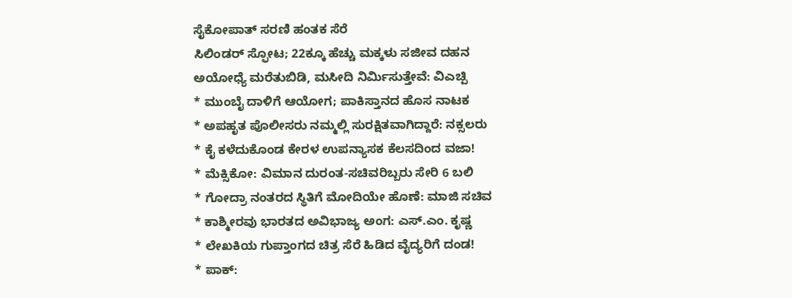ಸೈಕೋಪಾತ್ ಸರಣಿ ಹಂತಕ ಸೆರೆ
ಸಿಲಿಂಡರ್ ಸ್ಫೋಟ; 22ಕ್ಕೂ ಹೆಚ್ಚು ಮಕ್ಕಳು ಸಜೀವ ದಹನ
ಅಯೋಧ್ಯೆ ಮರೆತುಬಿಡಿ, ಮಸೀದಿ ನಿರ್ಮಿಸುತ್ತೇವೆ: ವಿಎಚ್ಪಿ
* ಮುಂಬೈ ದಾಳಿಗೆ ಆಯೋಗ; ಪಾಕಿಸ್ತಾನದ ಹೊಸ ನಾಟಕ
* ಅಪಹೃತ ಪೊಲೀಸರು ನಮ್ಮಲ್ಲಿ ಸುರಕ್ಷಿತವಾಗಿದ್ದಾರೆ: ನಕ್ಸಲರು
* ಕೈ ಕಳೆದುಕೊಂಡ ಕೇರಳ ಉಪನ್ಯಾಸಕ ಕೆಲಸದಿಂದ ವಜಾ!
* ಮೆಕ್ಸಿಕೋ: ವಿಮಾನ ದುರಂತ-ಸಚಿವರಿಬ್ಬರು ಸೇರಿ 6 ಬಲಿ
* ಗೋದ್ರಾ ನಂತರದ ಸ್ಥಿತಿಗೆ ಮೋದಿಯೇ ಹೊಣೆ: ಮಾಜಿ ಸಚಿವ
* ಕಾಶ್ಮೀರವು ಭಾರತದ ಅವಿಭಾಜ್ಯ ಅಂಗ: ಎಸ್.ಎಂ. ಕೃಷ್ಣ
* ಲೇಖಕಿಯ ಗುಪ್ತಾಂಗದ ಚಿತ್ರ ಸೆರೆ ಹಿಡಿದ ವೈದ್ಯರಿಗೆ ದಂಡ!
* ಪಾಕ್: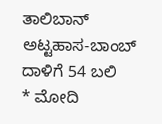ತಾಲಿಬಾನ್ ಅಟ್ಟಹಾಸ-ಬಾಂಬ್ ದಾಳಿಗೆ 54 ಬಲಿ
* ಮೋದಿ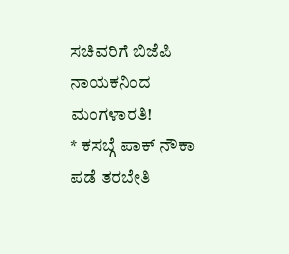ಸಚಿವರಿಗೆ ಬಿಜೆಪಿ ನಾಯಕನಿಂದ ಮಂಗಳಾರತಿ!
* ಕಸಬ್ಗೆ ಪಾಕ್ ನೌಕಾ ಪಡೆ ತರಬೇತಿ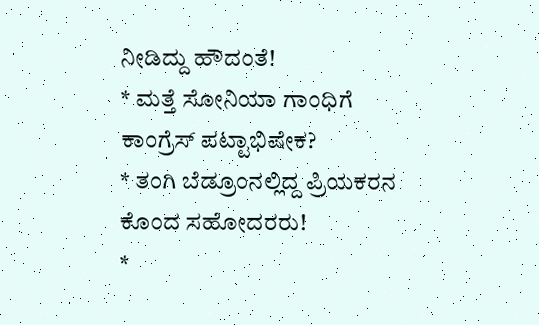ನೀಡಿದ್ದು ಹೌದಂತೆ!
* ಮತ್ತೆ ಸೋನಿಯಾ ಗಾಂಧಿಗೆ ಕಾಂಗ್ರೆಸ್ ಪಟ್ಟಾಭಿಷೇಕ?
* ತಂಗಿ ಬೆಡ್ರೂಂನಲ್ಲಿದ್ದ ಪ್ರಿಯಕರನ ಕೊಂದ ಸಹೋದರರು!
*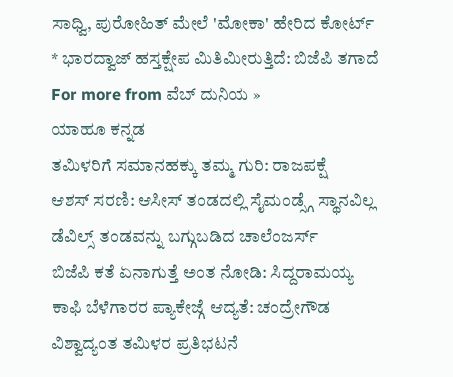ಸಾಧ್ವಿ, ಪುರೋಹಿತ್ ಮೇಲೆ 'ಮೋಕಾ' ಹೇರಿದ ಕೋರ್ಟ್
* ಭಾರದ್ವಾಜ್ ಹಸ್ತಕ್ಷೇಪ ಮಿತಿಮೀರುತ್ತಿದೆ: ಬಿಜೆಪಿ ತಗಾದೆ
For more from ವೆಬ್ ದುನಿಯ »
ಯಾಹೂ ಕನ್ನಡ
ತಮಿಳರಿಗೆ ಸಮಾನಹಕ್ಕು ತಮ್ಮ ಗುರಿ: ರಾಜಪಕ್ಷೆ
ಆಶಸ್ ಸರಣಿ: ಆಸೀಸ್ ತಂಡದಲ್ಲಿ ಸೈಮಂಡ್ಸ್ಗೆ ಸ್ಥಾನವಿಲ್ಲ
ಡೆವಿಲ್ಸ್ ತಂಡವನ್ನು ಬಗ್ಗುಬಡಿದ ಚಾಲೆಂಜರ್ಸ್
ಬಿಜೆಪಿ ಕತೆ ಏನಾಗುತ್ತೆ ಅಂತ ನೋಡಿ: ಸಿದ್ದರಾಮಯ್ಯ
ಕಾಫಿ ಬೆಳೆಗಾರರ ಪ್ಯಾಕೇಜ್ಗೆ ಆದ್ಯತೆ: ಚಂದ್ರೇಗೌಡ
ವಿಶ್ವಾದ್ಯಂತ ತಮಿಳರ ಪ್ರತಿಭಟನೆ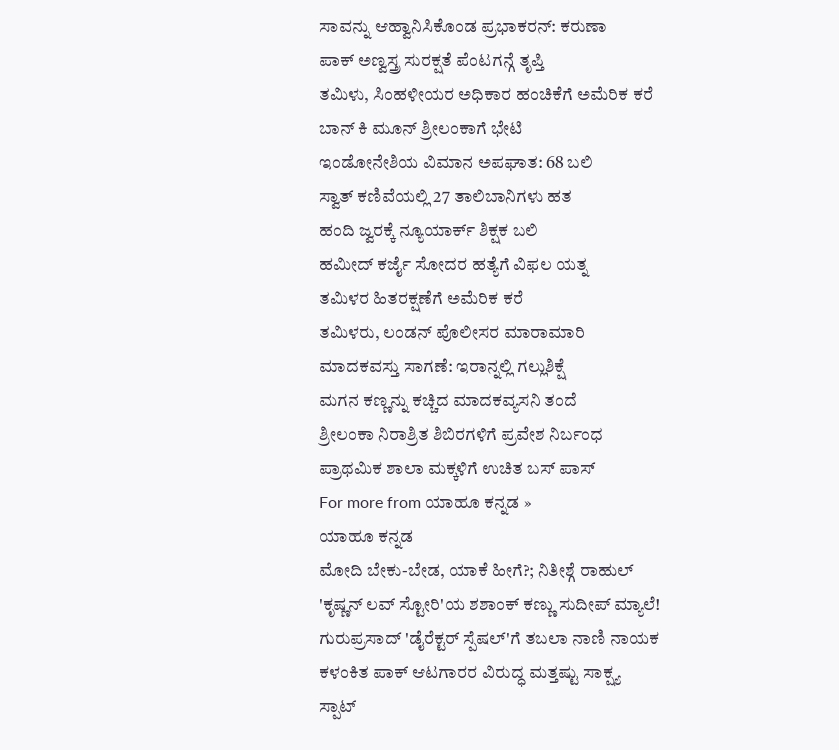ಸಾವನ್ನು ಆಹ್ವಾನಿಸಿಕೊಂಡ ಪ್ರಭಾಕರನ್: ಕರುಣಾ
ಪಾಕ್ ಅಣ್ವಸ್ತ್ರ ಸುರಕ್ಷತೆ ಪೆಂಟಗನ್ಗೆ ತೃಪ್ತಿ
ತಮಿಳು, ಸಿಂಹಳೀಯರ ಅಧಿಕಾರ ಹಂಚಿಕೆಗೆ ಅಮೆರಿಕ ಕರೆ
ಬಾನ್ ಕಿ ಮೂನ್ ಶ್ರೀಲಂಕಾಗೆ ಭೇಟಿ
ಇಂಡೋನೇಶಿಯ ವಿಮಾನ ಅಪಘಾತ: 68 ಬಲಿ
ಸ್ವಾತ್ ಕಣಿವೆಯಲ್ಲಿ 27 ತಾಲಿಬಾನಿಗಳು ಹತ
ಹಂದಿ ಜ್ವರಕ್ಕೆ ನ್ಯೂಯಾರ್ಕ್ ಶಿಕ್ಷಕ ಬಲಿ
ಹಮೀದ್ ಕರ್ಜೈ ಸೋದರ ಹತ್ಯೆಗೆ ವಿಫಲ ಯತ್ನ
ತಮಿಳರ ಹಿತರಕ್ಷಣೆಗೆ ಅಮೆರಿಕ ಕರೆ
ತಮಿಳರು, ಲಂಡನ್ ಪೊಲೀಸರ ಮಾರಾಮಾರಿ
ಮಾದಕವಸ್ತು ಸಾಗಣೆ: ಇರಾನ್ನಲ್ಲಿ ಗಲ್ಲುಶಿಕ್ಷೆ
ಮಗನ ಕಣ್ಣನ್ನು ಕಚ್ಚಿದ ಮಾದಕವ್ಯಸನಿ ತಂದೆ
ಶ್ರೀಲಂಕಾ ನಿರಾಶ್ರಿತ ಶಿಬಿರಗಳಿಗೆ ಪ್ರವೇಶ ನಿರ್ಬಂಧ
ಪ್ರಾಥಮಿಕ ಶಾಲಾ ಮಕ್ಕಳಿಗೆ ಉಚಿತ ಬಸ್ ಪಾಸ್
For more from ಯಾಹೂ ಕನ್ನಡ »
ಯಾಹೂ ಕನ್ನಡ
ಮೋದಿ ಬೇಕು-ಬೇಡ, ಯಾಕೆ ಹೀಗೆ?; ನಿತೀಶ್ಗೆ ರಾಹುಲ್
'ಕೃಷ್ಣನ್ ಲವ್ ಸ್ಟೋರಿ'ಯ ಶಶಾಂಕ್ ಕಣ್ಣು ಸುದೀಪ್ ಮ್ಯಾಲೆ!
ಗುರುಪ್ರಸಾದ್ 'ಡೈರೆಕ್ಟರ್ ಸ್ಪೆಷಲ್'ಗೆ ತಬಲಾ ನಾಣಿ ನಾಯಕ
ಕಳಂಕಿತ ಪಾಕ್ ಆಟಗಾರರ ವಿರುದ್ಧ ಮತ್ತಷ್ಟು ಸಾಕ್ಷ್ಯ
ಸ್ಪಾಟ್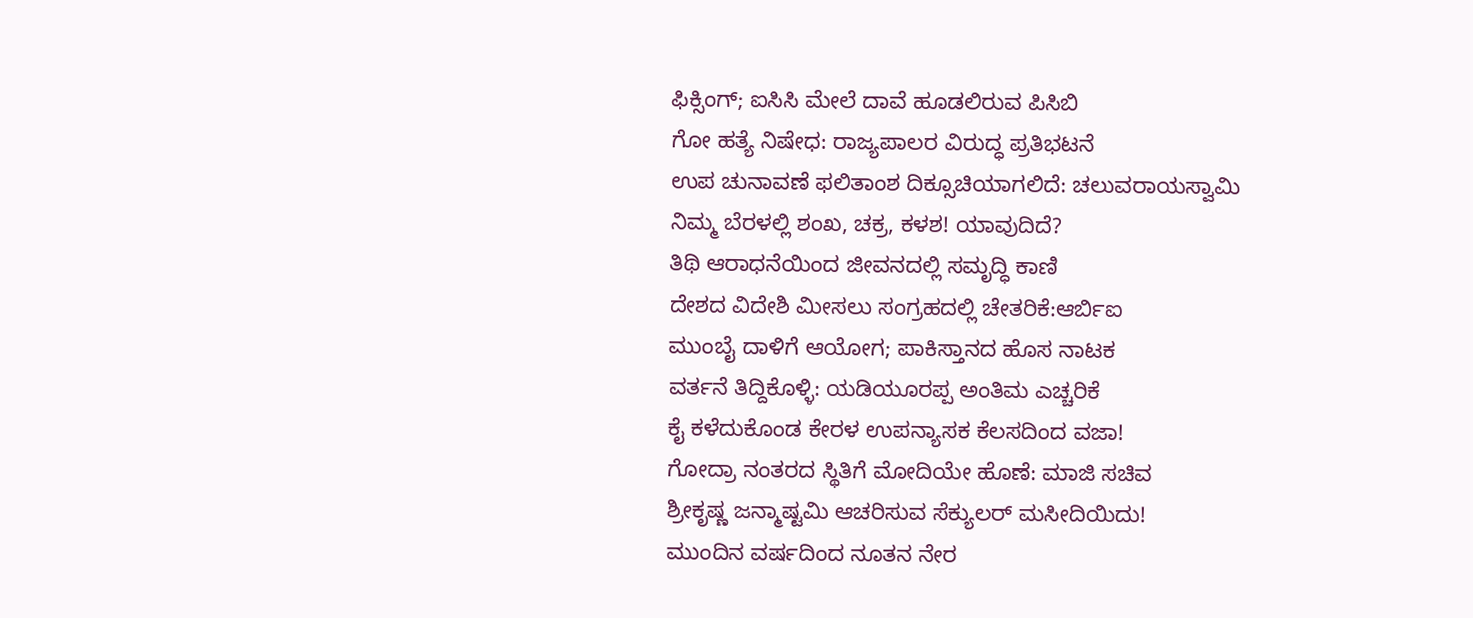ಫಿಕ್ಸಿಂಗ್; ಐಸಿಸಿ ಮೇಲೆ ದಾವೆ ಹೂಡಲಿರುವ ಪಿಸಿಬಿ
ಗೋ ಹತ್ಯೆ ನಿಷೇಧ: ರಾಜ್ಯಪಾಲರ ವಿರುದ್ಧ ಪ್ರತಿಭಟನೆ
ಉಪ ಚುನಾವಣೆ ಫಲಿತಾಂಶ ದಿಕ್ಸೂಚಿಯಾಗಲಿದೆ: ಚಲುವರಾಯಸ್ವಾಮಿ
ನಿಮ್ಮ ಬೆರಳಲ್ಲಿ ಶಂಖ, ಚಕ್ರ, ಕಳಶ! ಯಾವುದಿದೆ?
ತಿಥಿ ಆರಾಧನೆಯಿಂದ ಜೀವನದಲ್ಲಿ ಸಮೃದ್ಧಿ ಕಾಣಿ
ದೇಶದ ವಿದೇಶಿ ಮೀಸಲು ಸಂಗ್ರಹದಲ್ಲಿ ಚೇತರಿಕೆ:ಆರ್ಬಿಐ
ಮುಂಬೈ ದಾಳಿಗೆ ಆಯೋಗ; ಪಾಕಿಸ್ತಾನದ ಹೊಸ ನಾಟಕ
ವರ್ತನೆ ತಿದ್ದಿಕೊಳ್ಳಿ: ಯಡಿಯೂರಪ್ಪ ಅಂತಿಮ ಎಚ್ಚರಿಕೆ
ಕೈ ಕಳೆದುಕೊಂಡ ಕೇರಳ ಉಪನ್ಯಾಸಕ ಕೆಲಸದಿಂದ ವಜಾ!
ಗೋದ್ರಾ ನಂತರದ ಸ್ಥಿತಿಗೆ ಮೋದಿಯೇ ಹೊಣೆ: ಮಾಜಿ ಸಚಿವ
ಶ್ರೀಕೃಷ್ಣ ಜನ್ಮಾಷ್ಟಮಿ ಆಚರಿಸುವ ಸೆಕ್ಯುಲರ್ ಮಸೀದಿಯಿದು!
ಮುಂದಿನ ವರ್ಷದಿಂದ ನೂತನ ನೇರ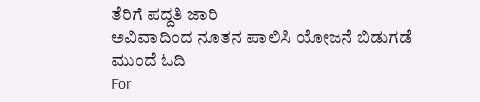ತೆರಿಗೆ ಪದ್ದತಿ ಜಾರಿ
ಅವಿವಾದಿಂದ ನೂತನ ಪಾಲಿಸಿ ಯೋಜನೆ ಬಿಡುಗಡೆ
ಮುಂದೆ ಓದಿ
For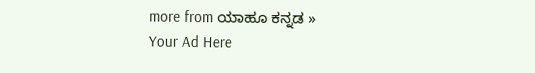more from ಯಾಹೂ ಕನ್ನಡ »
Your Ad Here